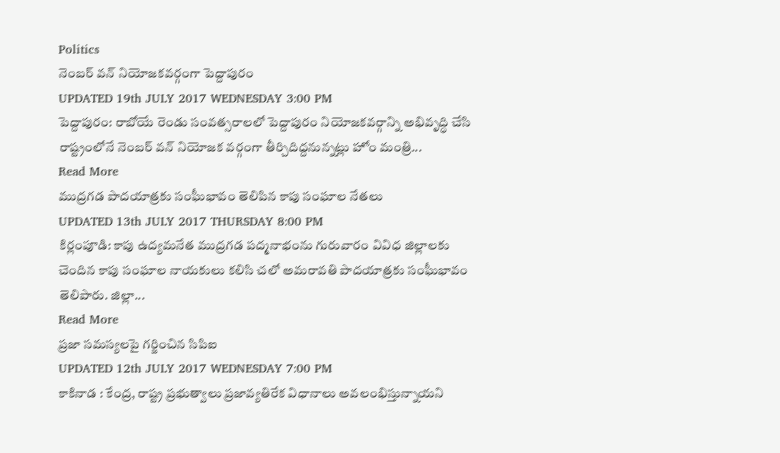Politics
నెంబర్ వన్ నియోజకవర్గంగా పెద్దాపురం
UPDATED 19th JULY 2017 WEDNESDAY 3:00 PM
పెద్దాపురం: రాబోయే రెండు సంవత్సరాలలో పెద్దాపురం నియోజకవర్గాన్ని అభివృద్ధి చేసి రాష్ట్రంలోనే నెంబర్ వన్ నియోజక వర్గంగా తీర్చిదిద్దనున్నట్లు హోం మంత్రి...
Read More
ముద్రగడ పాదయాత్రకు సంఘీభావం తెలిపిన కాపు సంఘాల నేతలు
UPDATED 13th JULY 2017 THURSDAY 8:00 PM
కిర్లంపూడి: కాపు ఉద్యమనేత ముద్రగడ పద్మనాభంను గురువారం వివిధ జిల్లాలకు చెందిన కాపు సంఘాల నాయకులు కలిసి చలో అమరావతి పాదయాత్రకు సంఘీభావం తెలిపారు. జిల్లా...
Read More
ప్రజా సమస్యలపై గర్జించిన సిపిఐ
UPDATED 12th JULY 2017 WEDNESDAY 7:00 PM
కాకినాడ : కేంద్ర, రాష్ట్ర ప్రభుత్వాలు ప్రజావ్యతిరేక విధానాలు అవలంభిస్తున్నాయని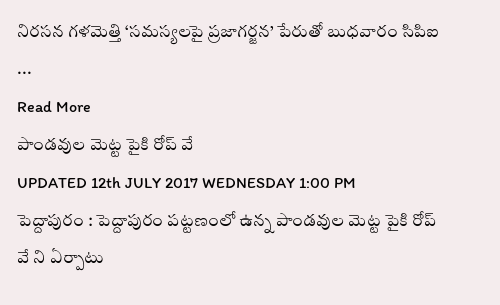నిరసన గళమెత్తి ‘సమస్యలపై ప్రజాగర్జన’ పేరుతో బుధవారం సిపిఐ ...
Read More
పాండవుల మెట్ట పైకి రోప్ వే
UPDATED 12th JULY 2017 WEDNESDAY 1:00 PM
పెద్దాపురం : పెద్దాపురం పట్టణంలో ఉన్న పాండవుల మెట్ట పైకి రోప్ వే ని ఏర్పాటు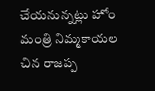చేయనున్నట్లు హోం మంత్రి నిమ్మకాయల చిన రాజప్ప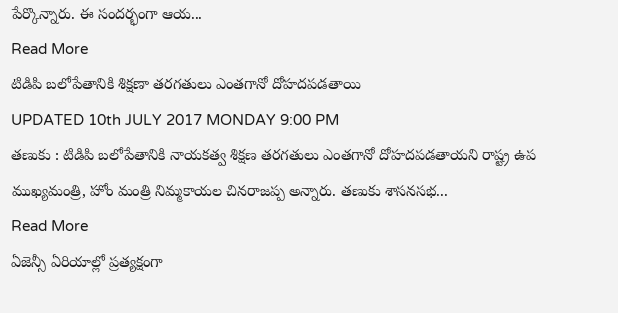పేర్కొన్నారు. ఈ సందర్భంగా ఆయ...
Read More
టిడిపి బలోపేతానికి శిక్షణా తరగతులు ఎంతగానో దోహదపడతాయి
UPDATED 10th JULY 2017 MONDAY 9:00 PM
తణుకు : టిడిపి బలోపేతానికి నాయకత్వ శిక్షణ తరగతులు ఎంతగానో దోహదపడతాయని రాష్ట్ర ఉప ముఖ్యమంత్రి, హోం మంత్రి నిమ్మకాయల చినరాజప్ప అన్నారు. తణుకు శాసనసభ...
Read More
ఏజెన్సీ ఏరియాల్లో ప్రత్యక్షంగా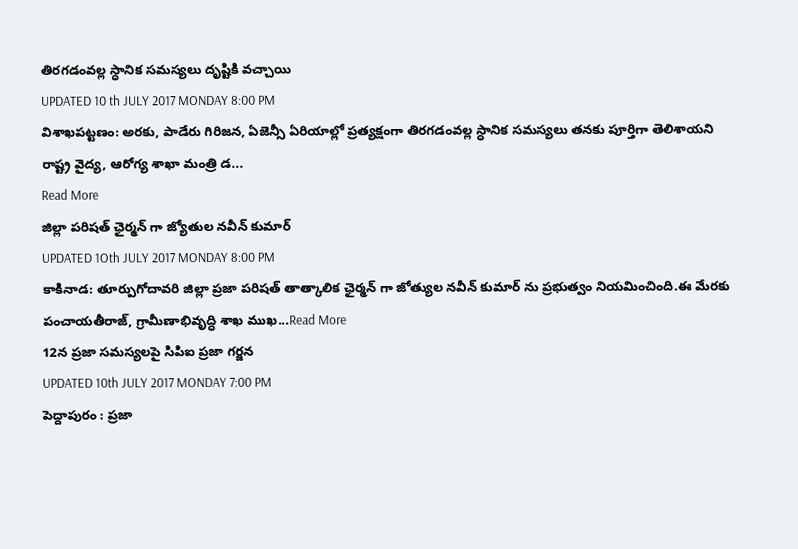తిరగడంవల్ల స్ధానిక సమస్యలు దృష్టికి వచ్చాయి
UPDATED 10 th JULY 2017 MONDAY 8:00 PM
విశాఖపట్టణం: అరకు, పాడేరు గిరిజన, ఏజెన్సీ ఏరియాల్లో ప్రత్యక్షంగా తిరగడంవల్ల స్ధానిక సమస్యలు తనకు పూర్తిగా తెలిశాయని రాష్ట్ర వైద్య, ఆరోగ్య శాఖా మంత్రి డ...
Read More
జిల్లా పరిషత్ ఛైర్మన్ గా జ్యోతుల నవీన్ కుమార్
UPDATED 1Oth JULY 2017 MONDAY 8:00 PM
కాకినాడ: తూర్పుగోదావరి జిల్లా ప్రజా పరిషత్ తాత్కాలిక ఛైర్మన్ గా జోత్యుల నవీన్ కుమార్ ను ప్రభుత్వం నియమించింది.ఈ మేరకు పంచాయతీరాజ్, గ్రామీణాభివృద్ధి శాఖ ముఖ...Read More
12న ప్రజా సమస్యలపై సిపిఐ ప్రజా గర్జన
UPDATED 10th JULY 2017 MONDAY 7:00 PM
పెద్దాపురం : ప్రజా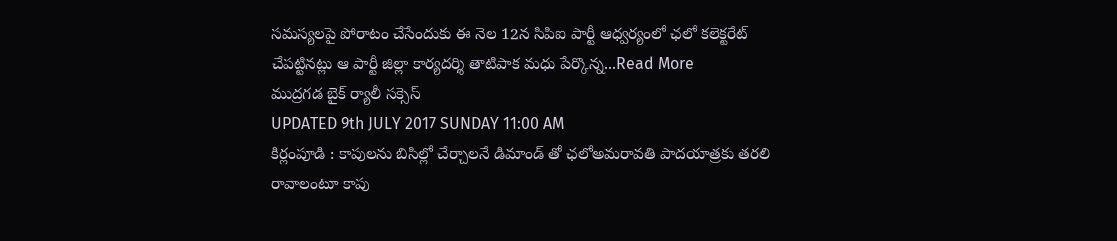సమస్యలపై పోరాటం చేసేందుకు ఈ నెల 12న సిపిఐ పార్టీ ఆధ్వర్యంలో ఛలో కలెక్టరేట్ చేపట్టినట్లు ఆ పార్టీ జిల్లా కార్యదర్శి తాటిపాక మధు పేర్కొన్న...Read More
ముద్రగడ బైక్ ర్యాలీ సక్సెస్
UPDATED 9th JULY 2017 SUNDAY 11:00 AM
కిర్లంపూడి : కాపులను బిసిల్లో చేర్చాలనే డిమాండ్ తో ఛలోఅమరావతి పాదయాత్రకు తరలి రావాలంటూ కాపు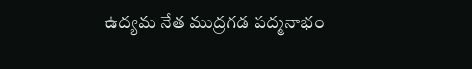ఉద్యమ నేత ముద్రగడ పద్మనాభం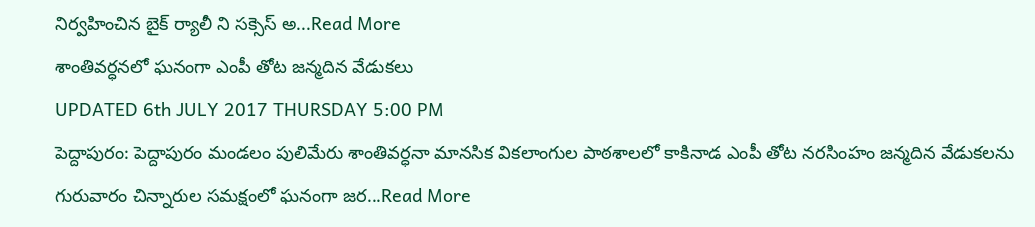నిర్వహించిన బైక్ ర్యాలీ ని సక్సెస్ అ...Read More
శాంతివర్ధనలో ఘనంగా ఎంపీ తోట జన్మదిన వేడుకలు
UPDATED 6th JULY 2017 THURSDAY 5:00 PM
పెద్దాపురం: పెద్దాపురం మండలం పులిమేరు శాంతివర్ధనా మానసిక వికలాంగుల పాఠశాలలో కాకినాడ ఎంపీ తోట నరసింహం జన్మదిన వేడుకలను గురువారం చిన్నారుల సమక్షంలో ఘనంగా జర...Read More